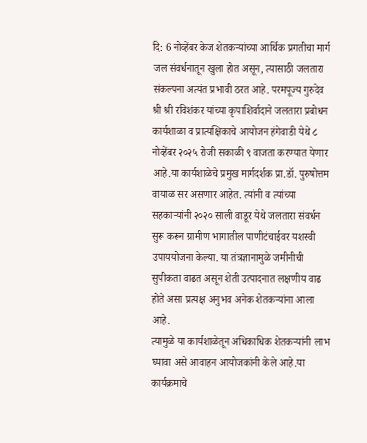दि: 6 नोव्हेंबर केज शेतकऱ्यांच्या आर्थिक प्रगतीचा मार्ग जल संवर्धनातून खुला होत असून, त्यासाठी जलतारा संकल्पना अत्यंत प्रभावी ठरत आहे. परमपूज्य गुरुदेव श्री श्री रविशंकर यांच्या कृपाशिर्वादाने जलतारा प्रबोधन कार्यशाळा व प्रात्यक्षिकाचे आयोजन हंगेवाडी येथे ८ नोव्हेंबर २०२५ रोजी सकाळी ९ वाजता करण्यात येणार आहे.या कार्यशाळेचे प्रमुख मार्गदर्शक प्रा.डॉ. पुरुषोत्तम वायाळ सर असणार आहेत. त्यांनी व त्यांच्या सहकाऱ्यांनी २०२० साली वाडूर येथे जलतारा संवर्धन सुरू करून ग्रामीण भागातील पाणीटंचाईवर यशस्वी उपाययोजना केल्या. या तंत्रज्ञानामुळे जमीनीची सुपीकता वाढत असून शेती उत्पादनात लक्षणीय वाढ होते असा प्रत्यक्ष अनुभव अनेक शेतकऱ्यांना आला आहे.
त्यामुळे या कार्यशाळेतून अधिकाधिक शेतकऱ्यांनी लाभ घ्यावा असे आवाहन आयोजकांनी केले आहे.या कार्यक्रमाचे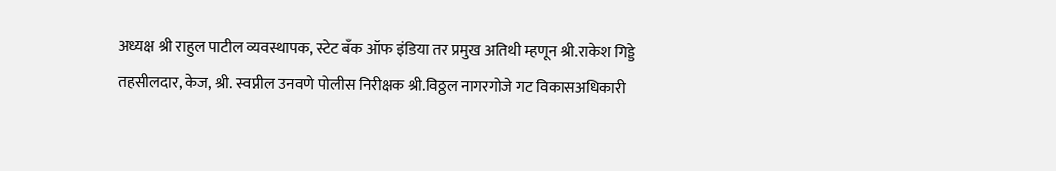अध्यक्ष श्री राहुल पाटील व्यवस्थापक, स्टेट बँक ऑफ इंडिया तर प्रमुख अतिथी म्हणून श्री.राकेश गिड्डे तहसीलदार, केज, श्री. स्वप्नील उनवणे पोलीस निरीक्षक श्री.विठ्ठल नागरगोजे गट विकासअधिकारी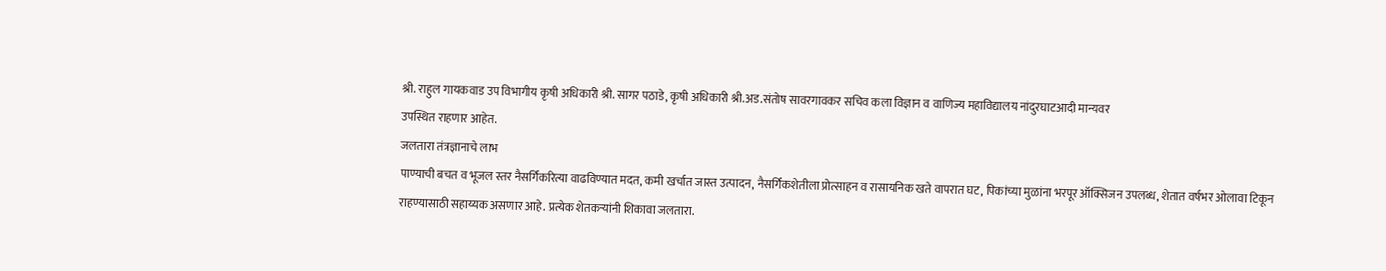श्री. राहुल गायकवाड उप विभागीय कृषी अधिकारी श्री. सागर पठाडे, कृषी अधिकारी श्री.अड.संतोष सावरगावकर सचिव कला विज्ञान व वाणिज्य महाविद्यालय नांदुरघाटआदी मान्यवर
उपस्थित राहणार आहेत.
जलतारा तंत्रज्ञानाचे लाभ
पाण्याची बचत व भूजल स्तर नैसर्गिकरित्या वाढविण्यात मदत, कमी खर्चात जास्त उत्पादन, नैसर्गिकशेतीला प्रोत्साहन व रासायनिक खते वापरात घट, पिकांच्या मुळांना भरपूर ऑक्सिजन उपलब्ध, शेतात वर्षभर ओलावा टिकून राहण्यासाठी सहाय्यक असणार आहे. प्रत्येक शेतकऱ्यांनी शिकावा जलतारा.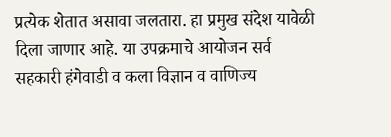प्रत्येक शेतात असावा जलतारा. हा प्रमुख संदेश यावेळी दिला जाणार आहे. या उपक्रमाचे आयोजन सर्व सहकारी हंगेवाडी व कला विज्ञान व वाणिज्य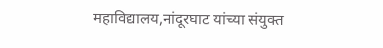महाविद्यालय,नांदूरघाट यांच्या संयुक्त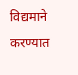विद्यमाने करण्यात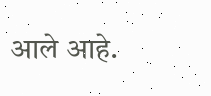आले आहे.